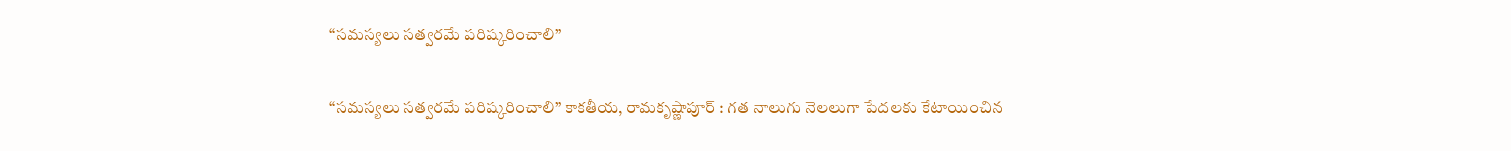“సమస్యలు సత్వరమే పరిష్కరించాలి”

“సమస్యలు సత్వరమే పరిష్కరించాలి” కాకతీయ, రామకృష్ణాపూర్ : గత నాలుగు నెలలుగా పేదలకు కేటాయించిన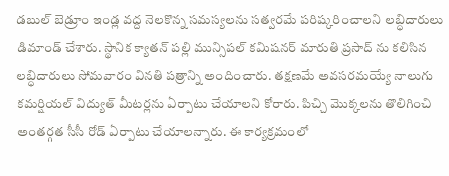డబుల్ బెడ్రూం ఇండ్ల వద్ద నెలకొన్న సమస్యలను సత్వరమే పరిష్కరించాలని లబ్ధిదారులు డిమాండ్ చేశారు. స్థానిక క్యాతన్ పల్లి మున్సిపల్ కమిషనర్ మారుతి ప్రసాద్ ను కలిసిన లబ్ధిదారులు సోమవారం వినతి పత్రాన్ని అందించారు. తక్షణమే అవసరమయ్యే నాలుగు కమర్షియల్ విద్యుత్ మీటర్లను ఏర్పాటు చేయాలని కోరారు. పిచ్చి మొక్కలను తొలిగించి అంతర్గత సీసీ రోడ్ ఏర్పాటు చేయాలన్నారు. ఈ కార్యక్రమంలో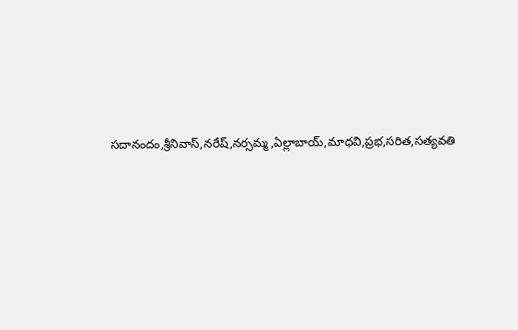సదానందం,శ్రీనివాస్,నరేష్,నర్సమ్మ,ఏల్లాబాయ్,మాధవి,ప్రభ,సరిత,సత్యవతి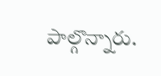పాల్గొన్నారు.